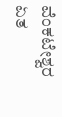ವೆಂಕಟೇಶ್ವರ ಏತ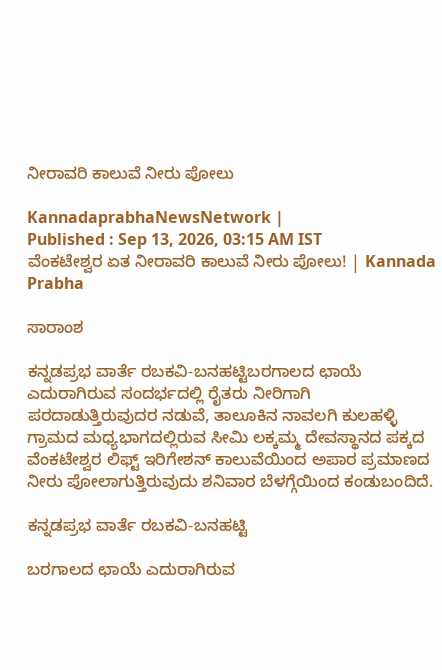ನೀರಾವರಿ ಕಾಲುವೆ ನೀರು ಪೋಲು

KannadaprabhaNewsNetwork |
Published : Sep 13, 2026, 03:15 AM IST
ವೆಂಕಟೇಶ್ವರ ಏತ ನೀರಾವರಿ ಕಾಲುವೆ ನೀರು ಪೋಲು! | Kannada Prabha

ಸಾರಾಂಶ

ಕನ್ನಡಪ್ರಭ ವಾರ್ತೆ ರಬಕವಿ-ಬನಹಟ್ಟಿಬರಗಾಲದ ಛಾಯೆ ಎದುರಾಗಿರುವ ಸಂದರ್ಭದಲ್ಲಿ ರೈತರು ನೀರಿಗಾಗಿ ಪರದಾಡುತ್ತಿರುವುದರ ನಡುವೆ, ತಾಲೂಕಿನ ನಾವಲಗಿ ಕುಲಹಳ್ಳಿ ಗ್ರಾಮದ ಮಧ್ಯಭಾಗದಲ್ಲಿರುವ ಸೀಮಿ ಲಕ್ಕಮ್ಮ ದೇವಸ್ಥಾನದ ಪಕ್ಕದ ವೆಂಕಟೇಶ್ವರ ಲಿಫ್ಟ್ ಇರಿಗೇಶನ್ ಕಾಲುವೆಯಿಂದ ಅಪಾರ ಪ್ರಮಾಣದ ನೀರು ಪೋಲಾಗುತ್ತಿರುವುದು ಶನಿವಾರ ಬೆಳಗ್ಗೆಯಿಂದ ಕಂಡುಬಂದಿದೆ.

ಕನ್ನಡಪ್ರಭ ವಾರ್ತೆ ರಬಕವಿ-ಬನಹಟ್ಟಿ

ಬರಗಾಲದ ಛಾಯೆ ಎದುರಾಗಿರುವ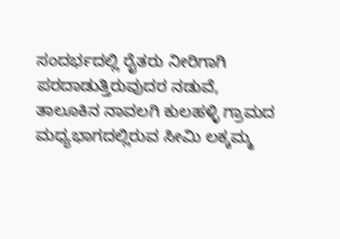ಸಂದರ್ಭದಲ್ಲಿ ರೈತರು ನೀರಿಗಾಗಿ ಪರದಾಡುತ್ತಿರುವುದರ ನಡುವೆ, ತಾಲೂಕಿನ ನಾವಲಗಿ ಕುಲಹಳ್ಳಿ ಗ್ರಾಮದ ಮಧ್ಯಭಾಗದಲ್ಲಿರುವ ಸೀಮಿ ಲಕ್ಕಮ್ಮ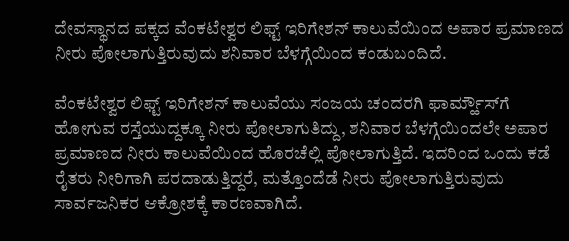ದೇವಸ್ಥಾನದ ಪಕ್ಕದ ವೆಂಕಟೇಶ್ವರ ಲಿಫ್ಟ್ ಇರಿಗೇಶನ್ ಕಾಲುವೆಯಿಂದ ಅಪಾರ ಪ್ರಮಾಣದ ನೀರು ಪೋಲಾಗುತ್ತಿರುವುದು ಶನಿವಾರ ಬೆಳಗ್ಗೆಯಿಂದ ಕಂಡುಬಂದಿದೆ.

ವೆಂಕಟೇಶ್ವರ ಲಿಫ್ಟ್ ಇರಿಗೇಶನ್ ಕಾಲುವೆಯು ಸಂಜಯ ಚಂದರಗಿ ಫಾರ್ಮ್ಹೌಸ್‌ಗೆ ಹೋಗುವ ರಸ್ತೆಯುದ್ದಕ್ಕೂ ನೀರು ಪೋಲಾಗುತಿದ್ದು, ಶನಿವಾರ ಬೆಳಗ್ಗೆಯಿಂದಲೇ ಅಪಾರ ಪ್ರಮಾಣದ ನೀರು ಕಾಲುವೆಯಿಂದ ಹೊರಚೆಲ್ಲಿ ಪೋಲಾಗುತ್ತಿದೆ. ಇದರಿಂದ ಒಂದು ಕಡೆ ರೈತರು ನೀರಿಗಾಗಿ ಪರದಾಡುತ್ತಿದ್ದರೆ, ಮತ್ತೊಂದೆಡೆ ನೀರು ಪೋಲಾಗುತ್ತಿರುವುದು ಸಾರ್ವಜನಿಕರ ಆಕ್ರೋಶಕ್ಕೆ ಕಾರಣವಾಗಿದೆ.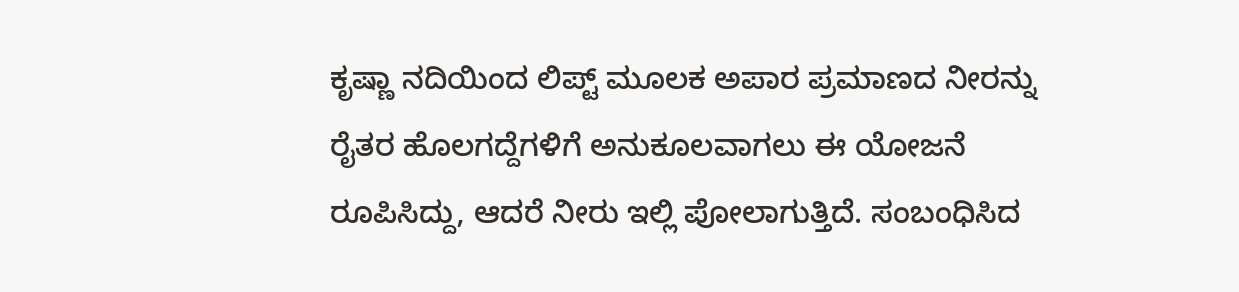ಕೃಷ್ಣಾ ನದಿಯಿಂದ ಲಿಪ್ಟ್‌ ಮೂಲಕ ಅಪಾರ ಪ್ರಮಾಣದ ನೀರನ್ನು ರೈತರ ಹೊಲಗದ್ದೆಗಳಿಗೆ ಅನುಕೂಲವಾಗಲು ಈ ಯೋಜನೆ ರೂಪಿಸಿದ್ದು, ಆದರೆ ನೀರು ಇಲ್ಲಿ ಪೋಲಾಗುತ್ತಿದೆ. ಸಂಬಂಧಿಸಿದ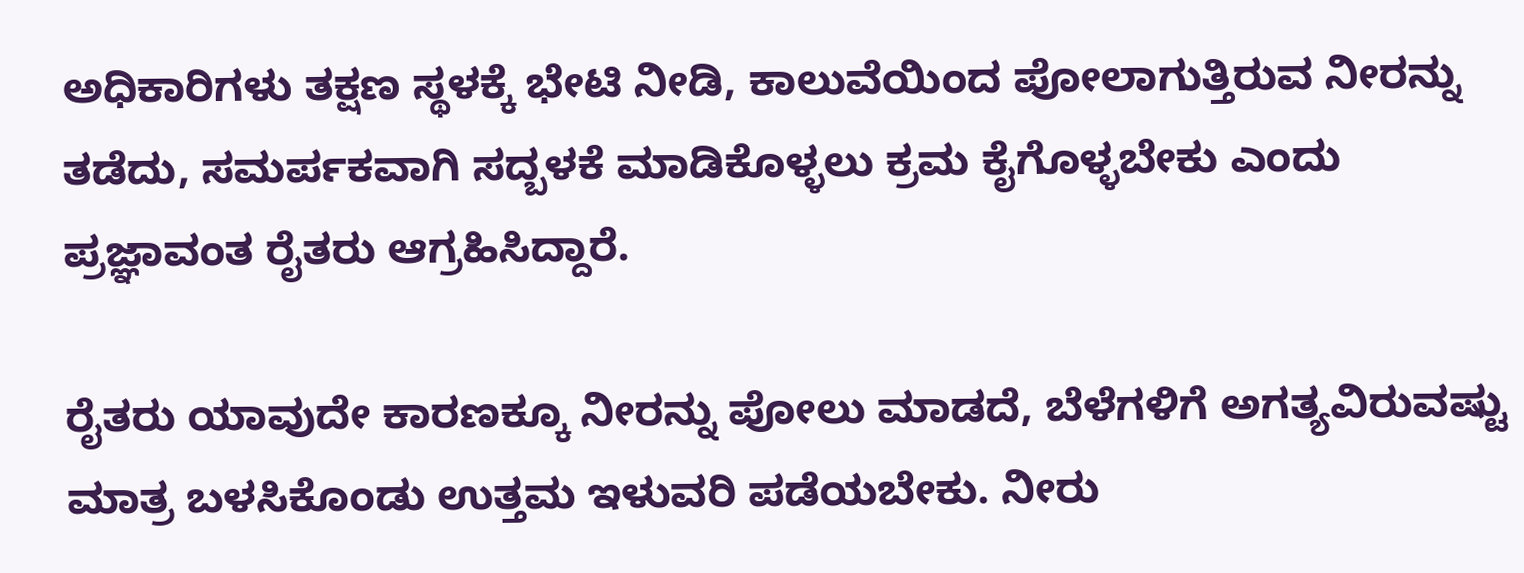ಅಧಿಕಾರಿಗಳು ತಕ್ಷಣ ಸ್ಥಳಕ್ಕೆ ಭೇಟಿ ನೀಡಿ, ಕಾಲುವೆಯಿಂದ ಪೋಲಾಗುತ್ತಿರುವ ನೀರನ್ನು ತಡೆದು, ಸಮರ್ಪಕವಾಗಿ ಸದ್ಬಳಕೆ ಮಾಡಿಕೊಳ್ಳಲು ಕ್ರಮ ಕೈಗೊಳ್ಳಬೇಕು ಎಂದು ಪ್ರಜ್ಞಾವಂತ ರೈತರು ಆಗ್ರಹಿಸಿದ್ದಾರೆ.

ರೈತರು ಯಾವುದೇ ಕಾರಣಕ್ಕೂ ನೀರನ್ನು ಪೋಲು ಮಾಡದೆ, ಬೆಳೆಗಳಿಗೆ ಅಗತ್ಯವಿರುವಷ್ಟು ಮಾತ್ರ ಬಳಸಿಕೊಂಡು ಉತ್ತಮ ಇಳುವರಿ ಪಡೆಯಬೇಕು. ನೀರು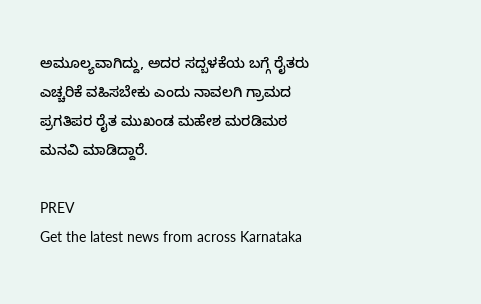ಅಮೂಲ್ಯವಾಗಿದ್ದು, ಅದರ ಸದ್ಬಳಕೆಯ ಬಗ್ಗೆ ರೈತರು ಎಚ್ಚರಿಕೆ ವಹಿಸಬೇಕು ಎಂದು ನಾವಲಗಿ ಗ್ರಾಮದ ಪ್ರಗತಿಪರ ರೈತ ಮುಖಂಡ ಮಹೇಶ ಮರಡಿಮಠ ಮನವಿ ಮಾಡಿದ್ದಾರೆ.

PREV
Get the latest news from across Karnataka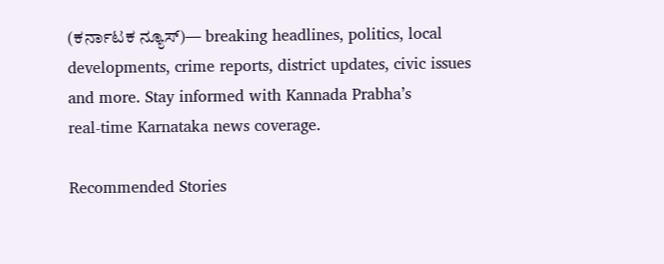(ಕರ್ನಾಟಕ ನ್ಯೂಸ್)— breaking headlines, politics, local developments, crime reports, district updates, civic issues and more. Stay informed with Kannada Prabha’s real‑time Karnataka news coverage.

Recommended Stories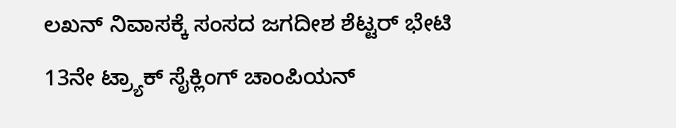ಲಖನ್ ನಿವಾಸಕ್ಕೆ ಸಂಸದ ಜಗದೀಶ ಶೆಟ್ಟರ್ ಭೇಟಿ
13ನೇ ಟ್ರ್ಯಾಕ್‌ ಸೈಕ್ಲಿಂಗ್‌ ಚಾಂಪಿಯನ್‌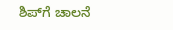ಶಿಪ್‌ಗೆ ಚಾಲನೆ